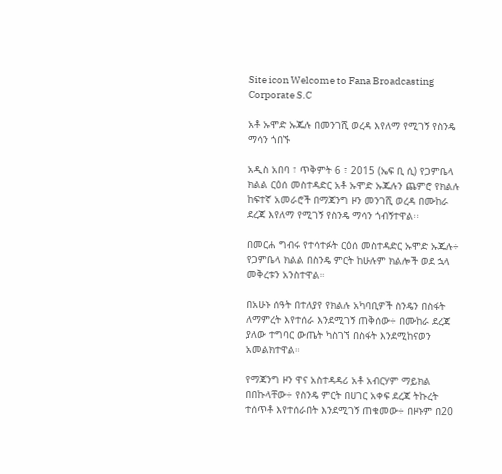Site icon Welcome to Fana Broadcasting Corporate S.C

አቶ ኡሞድ ኡጁሉ በመንገሺ ወረዳ እየለማ የሚገኝ የስንዴ ማሳን ጎበኙ

አዲስ አበባ ፣ ጥቅምት 6 ፣ 2015 (ኤፍ ቢ ሲ) የጋምቤላ ክልል ርዕሰ መስተዳድር አቶ ኡሞድ ኡጁሉን ጨምሮ የክልሉ ከፍተኛ አመራሮች በማጃንግ ዞን መንገሺ ወረዳ በሙከራ ደረጃ እየለማ የሚገኝ የስንዴ ማሳን ጎብኝተዋል፡፡

በመርሐ ግብሩ የተሳተፉት ርዕሰ መስተዳድር ኡሞድ ኡጁሉ÷ የጋምቤላ ክልል በስንዴ ምርት ከሁሉም ክልሎች ወደ ኋላ መቅረቱን አንስተዋል።

በአሁኑ ሰዓት በተለያየ የክልሉ አካባቢዎች ስንዴን በስፋት ለማምረት እየተሰራ እንደሚገኝ ጠቅሰው÷ በሙከራ ደረጃ ያለው ተግባር ውጤት ካስገኘ በስፋት እንደሚከናወን አመልክተዋል።

የማጃንግ ዞን ዋና አስተዳዳሪ አቶ አብርሃም ማይክል በበኩላቸው÷ የስንዴ ምርት በሀገር አቀፍ ደረጃ ትኩረት ተሰጥቶ እየተሰራበት እንደሚገኝ ጠቁመው÷ በዞኑም በ20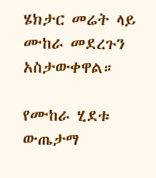ሄክታር መሬት ላይ ሙከራ መደረጉን አስታውቀዋል።

የሙከራ ሂደቱ ውጤታማ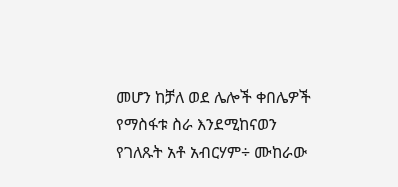መሆን ከቻለ ወደ ሌሎች ቀበሌዎች የማስፋቱ ስራ እንደሚከናወን የገለጹት አቶ አብርሃም÷ ሙከራው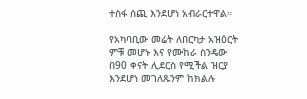ተስፋ ሰጪ እንደሆነ አብራርተዋል።

የአካባቢው መሬት ለበርካታ አዝዕርት ምቹ መሆኑ እና የሙከራ ስንዴው በ90 ቀናት ሊደርስ የሚችል ዝርያ እንደሆነ መገለጹንም ከክልሉ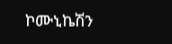ኮሙኒኬሽን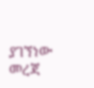ያገኘነው መረጃ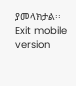ያመላክታል፡፡
Exit mobile version